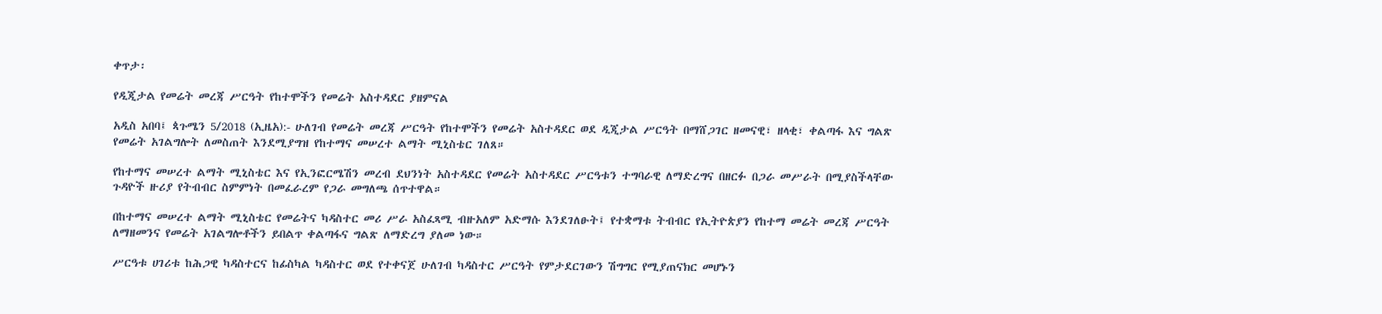ቀጥታ፡

የዲጂታል የመሬት መረጃ ሥርዓት የከተሞችን የመሬት አስተዳደር ያዘምናል

አዲስ አበባ፤ ጳጉሜን 5/2018 (ኢዜአ):- ሁለገብ የመሬት መረጃ ሥርዓት የከተሞችን የመሬት አስተዳደር ወደ ዲጂታል ሥርዓት በማሸጋገር ዘመናዊ፣ ዘላቂ፣ ቀልጣፋ እና ግልጽ የመሬት አገልግሎት ለመስጠት እንደሚያግዝ የከተማና መሠረተ ልማት ሚኒስቴር ገለጸ።

የከተማና መሠረተ ልማት ሚኒስቴር እና የኢንፎርሜሽን መረብ ደህንነት አስተዳደር የመሬት አስተዳደር ሥርዓቱን ተግባራዊ ለማድረግና በዘርፉ በጋራ መሥራት በሚያስችላቸው ጉዳዮች ዙሪያ የትብብር ስምምነት በመፈራረም የጋራ መግለጫ ሰጥተዋል።

በከተማና መሠረተ ልማት ሚኒስቴር የመሬትና ካዳስተር መሪ ሥራ አስፈጻሚ ብዙአለም አድማሱ እንደገለፁት፤ የተቋማቱ ትብብር የኢትዮጵያን የከተማ መሬት መረጃ ሥርዓት ለማዘመንና የመሬት አገልግሎቶችን ይበልጥ ቀልጣፋና ግልጽ ለማድረግ ያለመ ነው።

ሥርዓቱ ሀገሪቱ ከሕጋዊ ካዳስተርና ከፊስካል ካዳስተር ወደ የተቀናጀ ሁለገብ ካዳስተር ሥርዓት የምታደርገውን ሽግግር የሚያጠናክር መሆኑን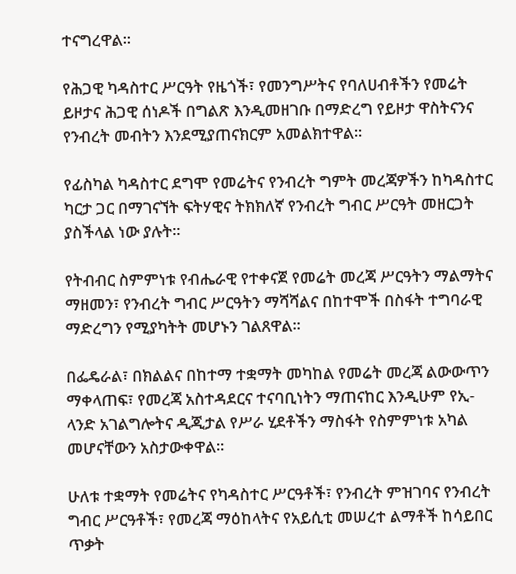ተናግረዋል።

የሕጋዊ ካዳስተር ሥርዓት የዜጎች፣ የመንግሥትና የባለሀብቶችን የመሬት ይዞታና ሕጋዊ ሰነዶች በግልጽ እንዲመዘገቡ በማድረግ የይዞታ ዋስትናንና የንብረት መብትን እንደሚያጠናክርም አመልክተዋል።

የፊስካል ካዳስተር ደግሞ የመሬትና የንብረት ግምት መረጃዎችን ከካዳስተር ካርታ ጋር በማገናኘት ፍትሃዊና ትክክለኛ የንብረት ግብር ሥርዓት መዘርጋት ያስችላል ነው ያሉት።

የትብብር ስምምነቱ የብሔራዊ የተቀናጀ የመሬት መረጃ ሥርዓትን ማልማትና ማዘመን፣ የንብረት ግብር ሥርዓትን ማሻሻልና በከተሞች በስፋት ተግባራዊ ማድረግን የሚያካትት መሆኑን ገልጸዋል።

በፌዴራል፣ በክልልና በከተማ ተቋማት መካከል የመሬት መረጃ ልውውጥን ማቀላጠፍ፣ የመረጃ አስተዳደርና ተናባቢነትን ማጠናከር እንዲሁም የኢ-ላንድ አገልግሎትና ዲጂታል የሥራ ሂደቶችን ማስፋት የስምምነቱ አካል መሆናቸውን አስታውቀዋል።

ሁለቱ ተቋማት የመሬትና የካዳስተር ሥርዓቶች፣ የንብረት ምዝገባና የንብረት ግብር ሥርዓቶች፣ የመረጃ ማዕከላትና የአይሲቲ መሠረተ ልማቶች ከሳይበር ጥቃት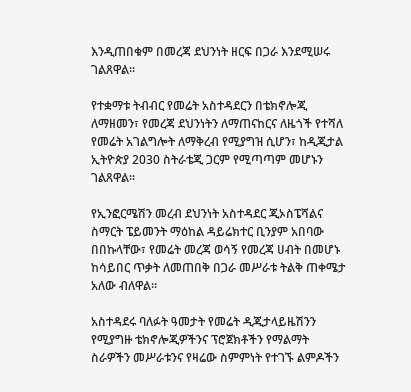እንዲጠበቁም በመረጃ ደህንነት ዘርፍ በጋራ እንደሚሠሩ ገልጸዋል።

የተቋማቱ ትብብር የመሬት አስተዳደርን በቴክኖሎጂ ለማዘመን፣ የመረጃ ደህንነትን ለማጠናከርና ለዜጎች የተሻለ የመሬት አገልግሎት ለማቅረብ የሚያግዝ ሲሆን፣ ከዲጂታል ኢትዮጵያ 2030 ስትራቴጂ ጋርም የሚጣጣም መሆኑን ገልጸዋል።

የኢንፎርሜሽን መረብ ደህንነት አስተዳደር ጂኦስፔሻልና ስማርት ፔይመንት ማዕከል ዳይሬክተር ቢንያም አበባው በበኩላቸው፣ የመሬት መረጃ ወሳኝ የመረጃ ሀብት በመሆኑ ከሳይበር ጥቃት ለመጠበቅ በጋራ መሥራቱ ትልቅ ጠቀሜታ አለው ብለዋል።

አስተዳደሩ ባለፉት ዓመታት የመሬት ዲጂታላይዜሽንን የሚያግዙ ቴክኖሎጂዎችንና ፕሮጀክቶችን የማልማት ስራዎችን መሥራቱንና የዛሬው ስምምነት የተገኙ ልምዶችን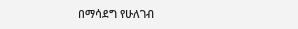በማሳደግ የሁለገብ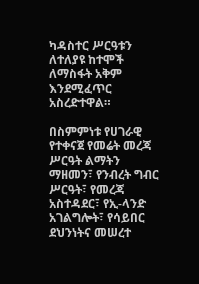ካዳስተር ሥርዓቱን ለተለያዩ ከተሞች ለማስፋት አቅም እንደሚፈጥር አስረድተዋል።

በስምምነቱ የሀገራዊ የተቀናጀ የመሬት መረጃ ሥርዓት ልማትን ማዘመን፣ የንብረት ግብር ሥርዓት፣ የመረጃ አስተዳደር፣ የኢ-ላንድ አገልግሎት፣ የሳይበር ደህንነትና መሠረተ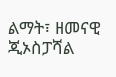ልማት፣ ዘመናዊ ጂኦስፓሻል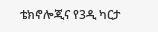ቴክኖሎጂና የ3ዲ ካርታ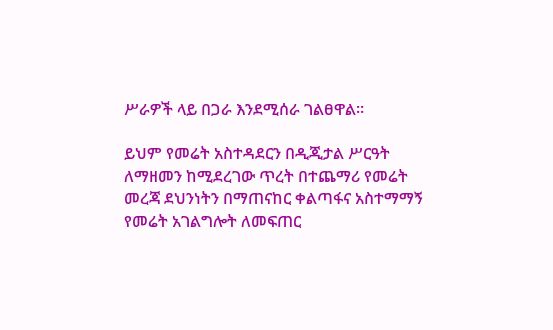ሥራዎች ላይ በጋራ እንደሚሰራ ገልፀዋል።

ይህም የመሬት አስተዳደርን በዲጂታል ሥርዓት ለማዘመን ከሚደረገው ጥረት በተጨማሪ የመሬት መረጃ ደህንነትን በማጠናከር ቀልጣፋና አስተማማኝ የመሬት አገልግሎት ለመፍጠር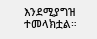እንደሚያግዝ ተመላክቷል።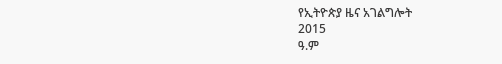የኢትዮጵያ ዜና አገልግሎት
2015
ዓ.ም